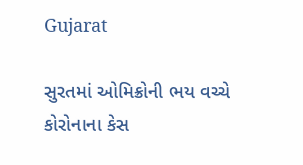Gujarat

સુરતમાં ઓમિક્રોની ભય વચ્ચે કોરોનાના કેસ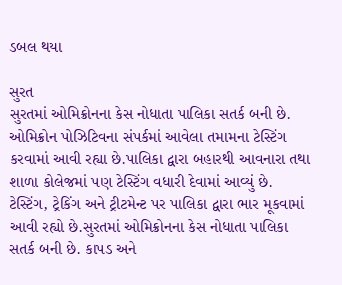ડબલ થયા

સુરત
સુરતમાં ઓમિક્રોનના કેસ નોધાતા પાલિકા સતર્ક બની છે. ઓમિક્રોન પોઝિટિવના સંપર્કમાં આવેલા તમામના ટેસ્ટિંગ કરવામાં આવી રહ્યા છે.પાલિકા દ્વારા બહારથી આવનારા તથા શાળા કોલેજમાં પણ ટેસ્ટિંગ વધારી દેવામાં આવ્યું છે. ટેસ્ટિંગ, ટ્રેકિંગ અને ટ્રીટમેન્ટ પર પાલિકા દ્વારા ભાર મૂકવામાં આવી રહ્યો છે.સુરતમાં ઓમિક્રોનના કેસ નોધાતા પાલિકા સતર્ક બની છે. કાપડ અને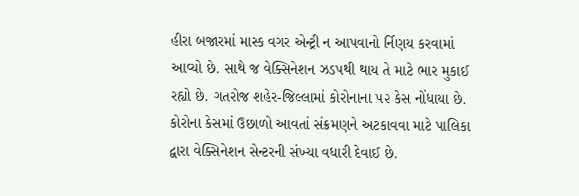હીરા બજારમાં માસ્ક વગર એન્ટ્રી ન આપવાનો ર્નિણય કરવામાં આવ્યો છે. સાથે જ વેક્સિનેશન ઝડપથી થાય તે માટે ભાર મુકાઈ રહ્યો છે. ગતરોજ શહેર-જિલ્લામાં કોરોનાના ૫૨ કેસ નોંધાયા છે. કોરોના કેસમાં ઉછાળો આવતાં સંક્રમણને અટકાવવા માટે પાલિકા દ્વારા વેક્સિનેશન સેન્ટરની સંખ્યા વધારી દેવાઈ છે.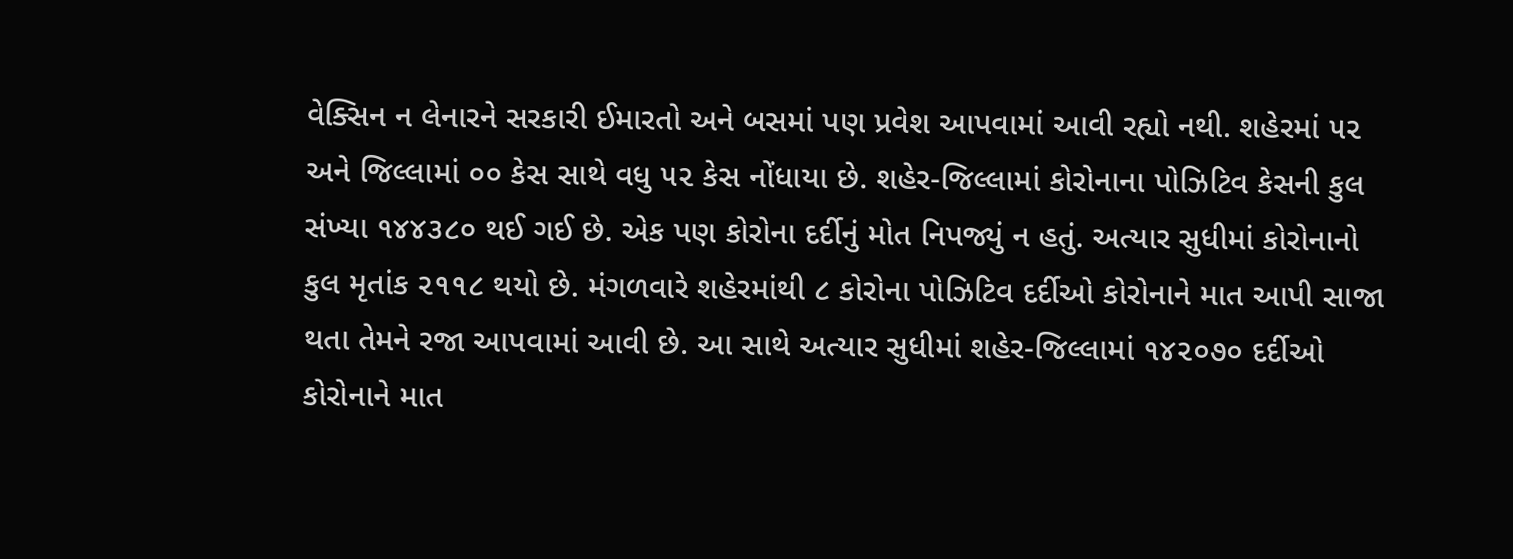વેક્સિન ન લેનારને સરકારી ઈમારતો અને બસમાં પણ પ્રવેશ આપવામાં આવી રહ્યો નથી. શહેરમાં ૫૨ અને જિલ્લામાં ૦૦ કેસ સાથે વધુ ૫૨ કેસ નોંધાયા છે. શહેર-જિલ્લામાં કોરોનાના પોઝિટિવ કેસની કુલ સંખ્યા ૧૪૪૩૮૦ થઈ ગઈ છે. એક પણ કોરોના દર્દીનું મોત નિપજ્યું ન હતું. અત્યાર સુધીમાં કોરોનાનો કુલ મૃતાંક ૨૧૧૮ થયો છે. મંગળવારે શહેરમાંથી ૮ કોરોના પોઝિટિવ દર્દીઓ કોરોનાને માત આપી સાજા થતા તેમને રજા આપવામાં આવી છે. આ સાથે અત્યાર સુધીમાં શહેર-જિલ્લામાં ૧૪૨૦૭૦ દર્દીઓ કોરોનાને માત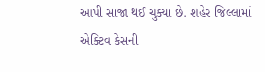આપી સાજા થઈ ચુક્યા છે. શહેર જિલ્લામાં એક્ટિવ કેસની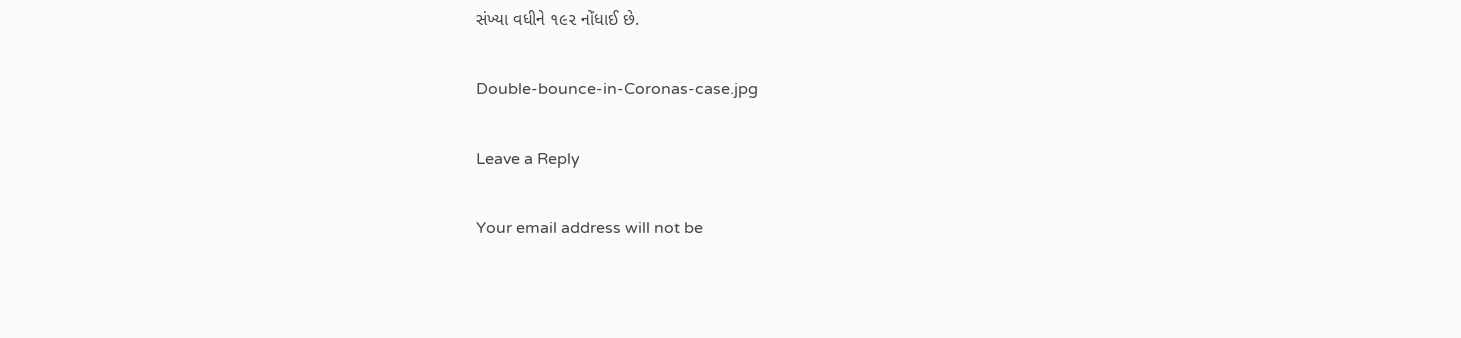સંખ્યા વધીને ૧૯૨ નોંધાઈ છે.

Double-bounce-in-Coronas-case.jpg

Leave a Reply

Your email address will not be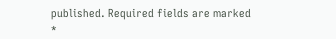published. Required fields are marked *